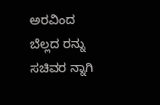ಅರವಿಂದ ಬೆಲ್ಲದ ರನ್ನು ಸಚಿವರ ನ್ನಾಗಿ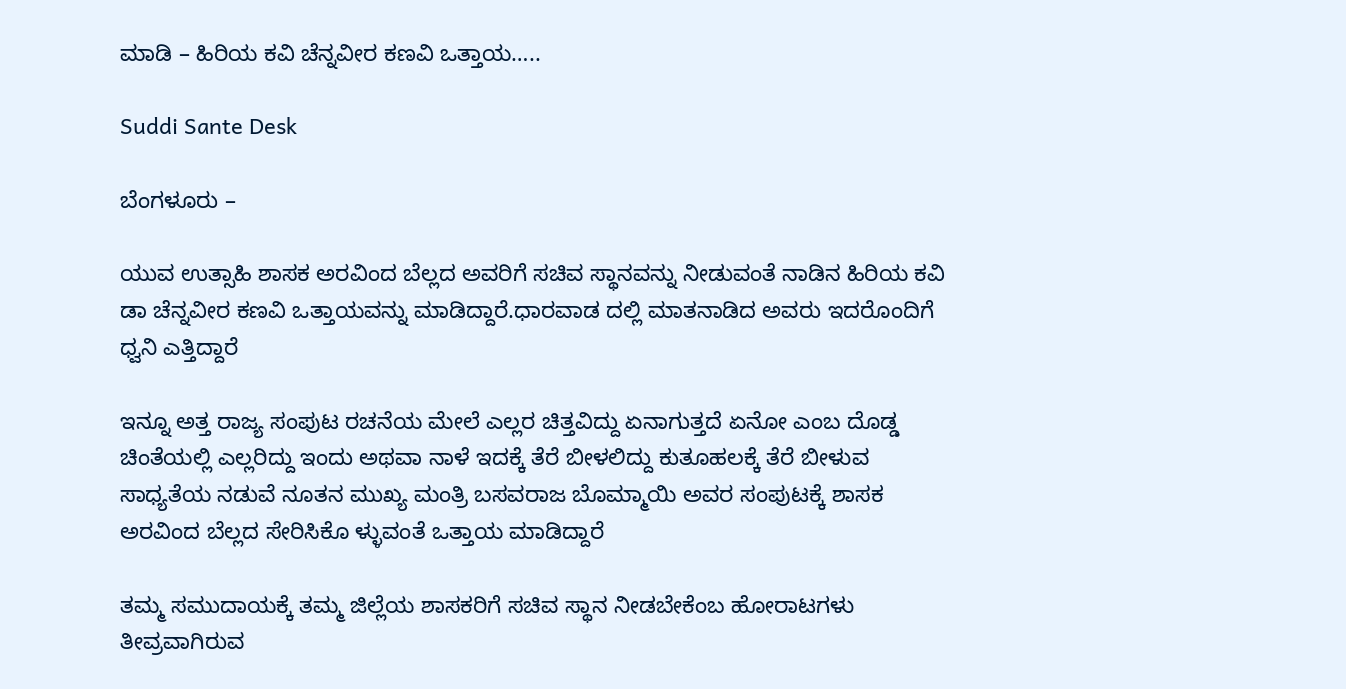ಮಾಡಿ – ಹಿರಿಯ ಕವಿ ಚೆನ್ನವೀರ ಕಣವಿ ಒತ್ತಾಯ…..

Suddi Sante Desk

ಬೆಂಗಳೂರು –

ಯುವ ಉತ್ಸಾಹಿ ಶಾಸಕ ಅರವಿಂದ ಬೆಲ್ಲದ ಅವರಿಗೆ ಸಚಿವ ಸ್ಥಾನವನ್ನು ನೀಡುವಂತೆ ನಾಡಿನ ಹಿರಿಯ ಕವಿ ಡಾ ಚೆನ್ನವೀರ ಕಣವಿ ಒತ್ತಾಯವನ್ನು ಮಾಡಿದ್ದಾರೆ.ಧಾರವಾಡ ದಲ್ಲಿ ಮಾತನಾಡಿದ ಅವರು ಇದರೊಂದಿಗೆ ಧ್ವನಿ ಎತ್ತಿದ್ದಾರೆ

ಇನ್ನೂ ಅತ್ತ ರಾಜ್ಯ ಸಂಪುಟ ರಚನೆಯ ಮೇಲೆ ಎಲ್ಲರ ಚಿತ್ತವಿದ್ದು ಏನಾಗುತ್ತದೆ ಏನೋ ಎಂಬ ದೊಡ್ಡ ಚಿಂತೆಯಲ್ಲಿ ಎಲ್ಲರಿದ್ದು ಇಂದು ಅಥವಾ ನಾಳೆ ಇದಕ್ಕೆ ತೆರೆ ಬೀಳಲಿದ್ದು ಕುತೂಹಲಕ್ಕೆ ತೆರೆ ಬೀಳುವ ಸಾಧ್ಯತೆಯ ನಡುವೆ ನೂತನ ಮುಖ್ಯ ಮಂತ್ರಿ ಬಸವರಾಜ ಬೊಮ್ಮಾಯಿ‌ ಅವರ ಸಂಪುಟಕ್ಕೆ ಶಾಸಕ ಅರವಿಂದ ಬೆಲ್ಲದ ಸೇರಿಸಿಕೊ ಳ್ಳುವಂತೆ ಒತ್ತಾಯ ಮಾಡಿದ್ದಾರೆ

ತಮ್ಮ ಸಮುದಾಯಕ್ಕೆ ತಮ್ಮ ಜಿಲ್ಲೆಯ ಶಾಸಕರಿಗೆ ಸಚಿವ ಸ್ಥಾನ ನೀಡಬೇಕೆಂಬ ಹೋರಾಟಗಳು ತೀವ್ರವಾಗಿರುವ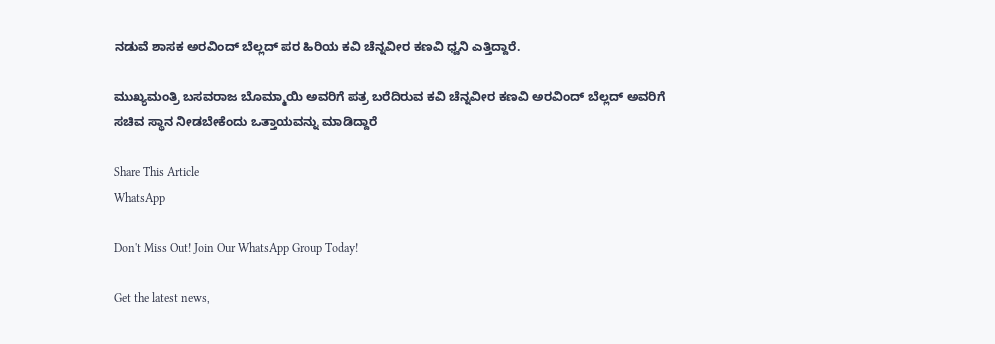ನಡುವೆ ಶಾಸಕ ಅರವಿಂದ್ ಬೆಲ್ಲದ್ ಪರ ಹಿರಿಯ ಕವಿ ಚೆನ್ನವೀರ ಕಣವಿ ಧ್ವನಿ ಎತ್ತಿದ್ದಾರೆ.

ಮುಖ್ಯಮಂತ್ರಿ ಬಸವರಾಜ ಬೊಮ್ಮಾಯಿ ಅವರಿಗೆ ಪತ್ರ ಬರೆದಿರುವ ಕವಿ ಚೆನ್ನವೀರ ಕಣವಿ ಅರವಿಂದ್ ಬೆಲ್ಲದ್ ಅವರಿಗೆ ಸಚಿವ ಸ್ಥಾನ ನೀಡಬೇಕೆಂದು ಒತ್ತಾಯವನ್ನು ಮಾಡಿದ್ದಾರೆ

Share This Article
WhatsApp

Don't Miss Out! Join Our WhatsApp Group Today!

Get the latest news,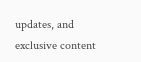updates, and exclusive content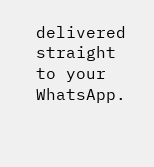delivered straight to your WhatsApp.